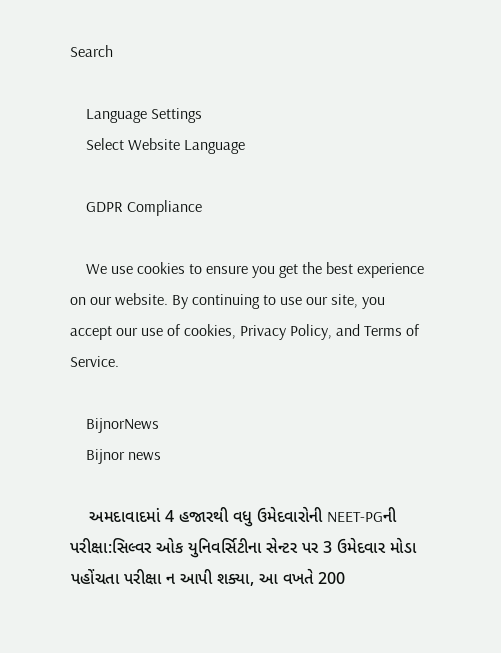Search

    Language Settings
    Select Website Language

    GDPR Compliance

    We use cookies to ensure you get the best experience on our website. By continuing to use our site, you accept our use of cookies, Privacy Policy, and Terms of Service.

    BijnorNews
    Bijnor news

    અમદાવાદમાં 4 હજારથી વધુ ઉમેદવારોની NEET-PGની પરીક્ષા:સિલ્વર ઓક યુનિવર્સિટીના સેન્ટર પર 3 ઉમેદવાર મોડા પહોંચતા પરીક્ષા ન આપી શક્યા, આ વખતે 200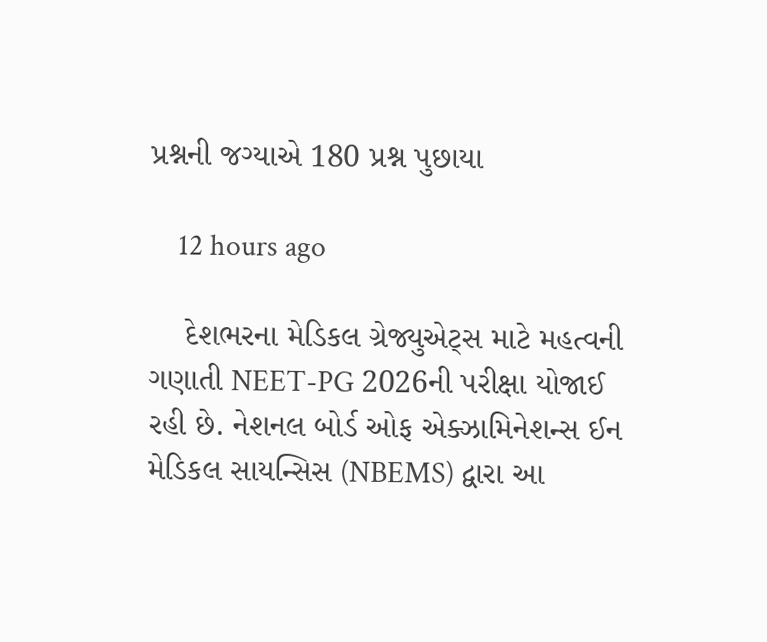પ્રશ્નની જગ્યાએ 180 પ્રશ્ન પુછાયા

    12 hours ago

    દેશભરના મેડિકલ ગ્રેજ્યુએટ્સ માટે મહત્વની ગણાતી NEET-PG 2026ની પરીક્ષા યોજાઈ રહી છે. નેશનલ બોર્ડ ઓફ એક્ઝામિનેશન્સ ઈન મેડિકલ સાયન્સિસ (NBEMS) દ્વારા આ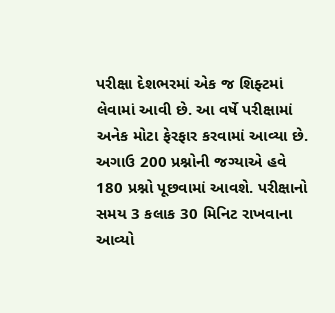પરીક્ષા દેશભરમાં એક જ શિફ્ટમાં લેવામાં આવી છે. આ વર્ષે પરીક્ષામાં અનેક મોટા ફેરફાર કરવામાં આવ્યા છે. અગાઉ 200 પ્રશ્નોની જગ્યાએ હવે 180 પ્રશ્નો પૂછવામાં આવશે. પરીક્ષાનો સમય 3 કલાક 30 મિનિટ રાખવાના આવ્યો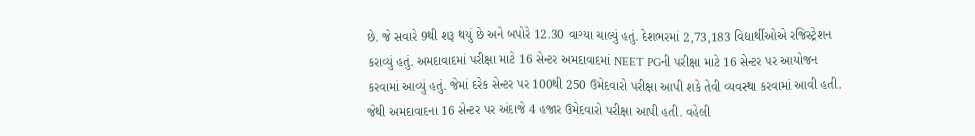છે. જે સવારે 9થી શરૂ થયું છે અને બપોરે 12.30 વાગ્યા ચાલ્યું હતું. દેશભરમાં 2,73,183 વિદ્યાર્થીઓએ રજિસ્ટ્રેશન કરાવ્યું હતું. અમદાવાદમાં પરીક્ષા માટે 16 સેન્ટર અમદાવાદમાં NEET PGની પરીક્ષા માટે 16 સેન્ટર પર આયોજન કરવામાં આવ્યું હતું. જેમાં દરેક સેન્ટર પર 100થી 250 ઉમેદવારો પરીક્ષા આપી શકે તેવી વ્યવસ્થા કરવામાં આવી હતી. જેથી અમદાવાદના 16 સેન્ટર પર અંદાજે 4 હજાર ઉમેદવારો પરીક્ષા આપી હતી. વહેલી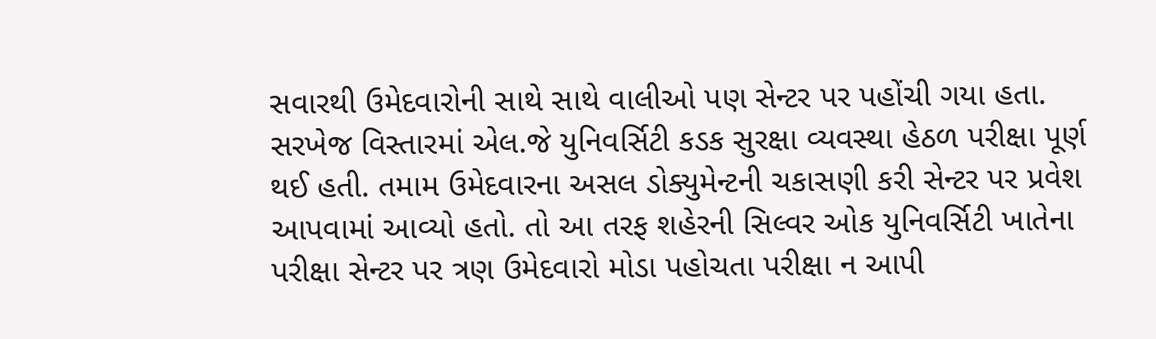સવારથી ઉમેદવારોની સાથે સાથે વાલીઓ પણ સેન્ટર પર પહોંચી ગયા હતા. સરખેજ વિસ્તારમાં એલ.જે યુનિવર્સિટી કડક સુરક્ષા વ્યવસ્થા હેઠળ પરીક્ષા પૂર્ણ થઈ હતી. તમામ ઉમેદવારના અસલ ડોક્યુમેન્ટની ચકાસણી કરી સેન્ટર પર પ્રવેશ આપવામાં આવ્યો હતો. તો આ તરફ શહેરની સિલ્વર ઓક યુનિવર્સિટી ખાતેના પરીક્ષા સેન્ટર પર ત્રણ ઉમેદવારો મોડા પહોચતા પરીક્ષા ન આપી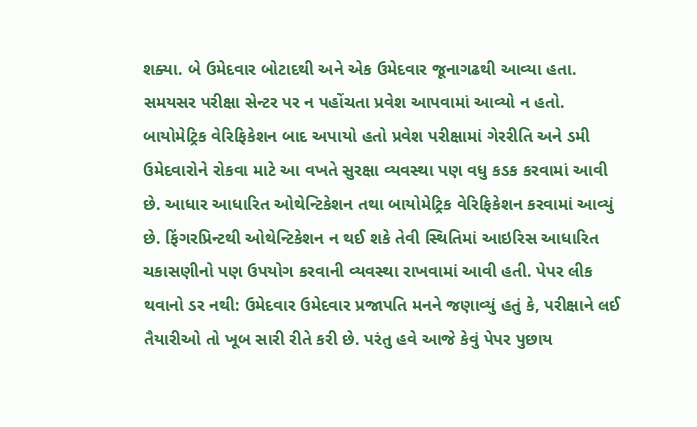શક્યા. બે ઉમેદવાર બોટાદથી અને એક ઉમેદવાર જૂનાગઢથી આવ્યા હતા. સમયસર પરીક્ષા સેન્ટર પર ન પહોંચતા પ્રવેશ આપવામાં આવ્યો ન હતો. બાયોમેટ્રિક વેરિફિકેશન બાદ અપાયો હતો પ્રવેશ પરીક્ષામાં ગેરરીતિ અને ડમી ઉમેદવારોને રોકવા માટે આ વખતે સુરક્ષા વ્યવસ્થા પણ વધુ કડક કરવામાં આવી છે. આધાર આધારિત ઓથેન્ટિકેશન તથા બાયોમેટ્રિક વેરિફિકેશન કરવામાં આવ્યું છે. ફિંગરપ્રિન્ટથી ઓથેન્ટિકેશન ન થઈ શકે તેવી સ્થિતિમાં આઇરિસ આધારિત ચકાસણીનો પણ ઉપયોગ કરવાની વ્યવસ્થા રાખવામાં આવી હતી. પેપર લીક થવાનો ડર નથી: ઉમેદવાર ઉમેદવાર પ્રજાપતિ મનને જણાવ્યું હતું કે, પરીક્ષાને લઈ તૈયારીઓ તો ખૂબ સારી રીતે કરી છે. પરંતુ હવે આજે કેવું પેપર પુછાય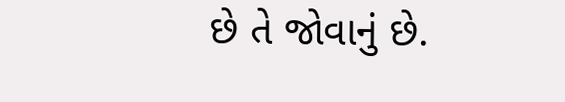છે તે જોવાનું છે.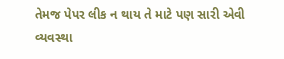તેમજ પેપર લીક ન થાય તે માટે પણ સારી એવી વ્યવસ્થા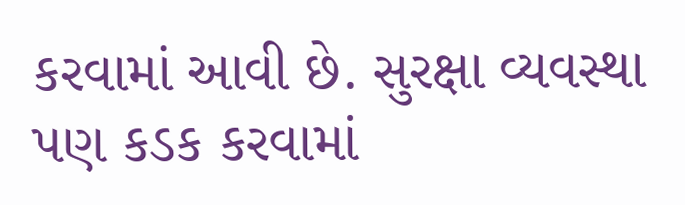કરવામાં આવી છે. સુરક્ષા વ્યવસ્થા પણ કડક કરવામાં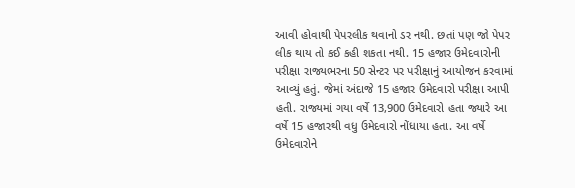આવી હોવાથી પેપરલીક થવાનો ડર નથી. છતાં પણ જો પેપર લીક થાય તો કઈ કહી શકતા નથી. 15 હજાર ઉમેદવારોની પરીક્ષા રાજ્યભરના 50 સેન્ટર પર પરીક્ષાનું આયોજન કરવામાં આવ્યું હતું. જેમાં અંદાજે 15 હજાર ઉમેદવારો પરીક્ષા આપી હતી. રાજ્યમાં ગયા વર્ષે 13,900 ઉમેદવારો હતા જ્યારે આ વર્ષે 15 હજારથી વધુ ઉમેદવારો નોંધાયા હતા. આ વર્ષે ઉમેદવારોને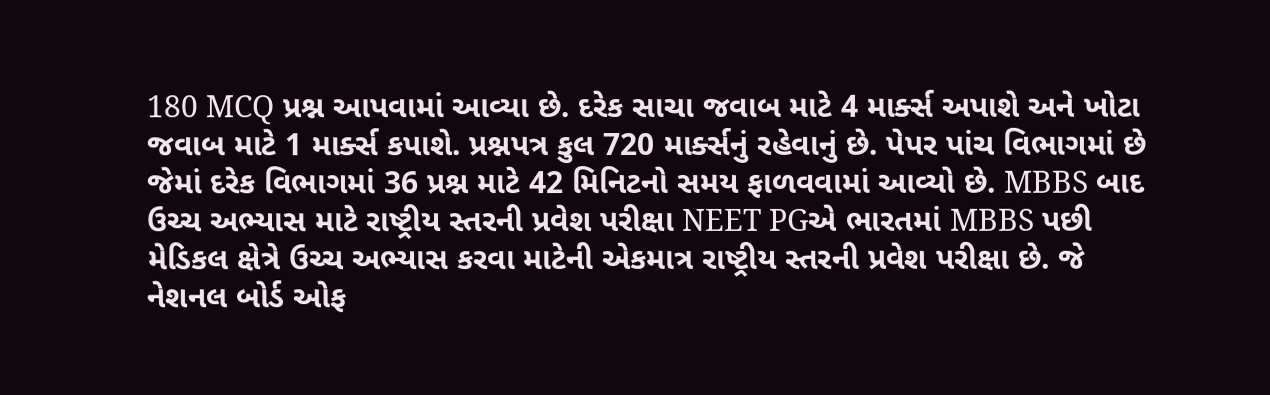180 MCQ પ્રશ્ન આપવામાં આવ્યા છે. દરેક સાચા જવાબ માટે 4 માર્ક્સ અપાશે અને ખોટા જવાબ માટે 1 માર્ક્સ કપાશે. પ્રશ્નપત્ર કુલ 720 માર્ક્સનું રહેવાનું છે. પેપર પાંચ વિભાગમાં છે જેમાં દરેક વિભાગમાં 36 પ્રશ્ન માટે 42 મિનિટનો સમય ફાળવવામાં આવ્યો છે. MBBS બાદ ઉચ્ચ અભ્યાસ માટે રાષ્ટ્રીય સ્તરની પ્રવેશ પરીક્ષા NEET PGએ ભારતમાં MBBS પછી મેડિકલ ક્ષેત્રે ઉચ્ચ અભ્યાસ કરવા માટેની એકમાત્ર રાષ્ટ્રીય સ્તરની પ્રવેશ પરીક્ષા છે. જે નેશનલ બોર્ડ ઓફ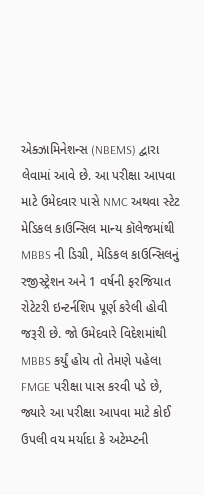એક્ઝામિનેશન્સ (NBEMS) દ્વારા લેવામાં આવે છે. આ પરીક્ષા આપવા માટે ઉમેદવાર પાસે NMC અથવા સ્ટેટ મેડિકલ કાઉન્સિલ માન્ય કૉલેજમાંથી MBBS ની ડિગ્રી, મેડિકલ કાઉન્સિલનું રજીસ્ટ્રેશન અને 1 વર્ષની ફરજિયાત રોટેટરી ઇન્ટર્નશિપ પૂર્ણ કરેલી હોવી જરૂરી છે. જો ઉમેદવારે વિદેશમાંથી MBBS કર્યું હોય તો તેમણે પહેલા FMGE પરીક્ષા પાસ કરવી પડે છે, જ્યારે આ પરીક્ષા આપવા માટે કોઈ ઉપલી વય મર્યાદા કે અટેમ્પ્ટની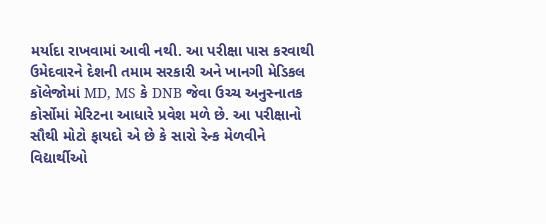મર્યાદા રાખવામાં આવી નથી. આ પરીક્ષા પાસ કરવાથી ઉમેદવારને દેશની તમામ સરકારી અને ખાનગી મેડિકલ કૉલેજોમાં MD, MS કે DNB જેવા ઉચ્ચ અનુસ્નાતક કોર્સોમાં મેરિટના આધારે પ્રવેશ મળે છે. આ પરીક્ષાનો સૌથી મોટો ફાયદો એ છે કે સારો રેન્ક મેળવીને વિદ્યાર્થીઓ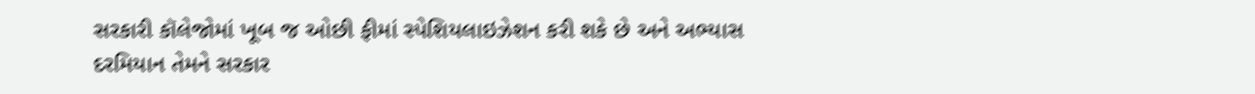સરકારી કૉલેજોમાં ખૂબ જ ઓછી ફીમાં સ્પેશિયલાઇઝેશન કરી શકે છે અને અભ્યાસ દરમિયાન તેમને સરકાર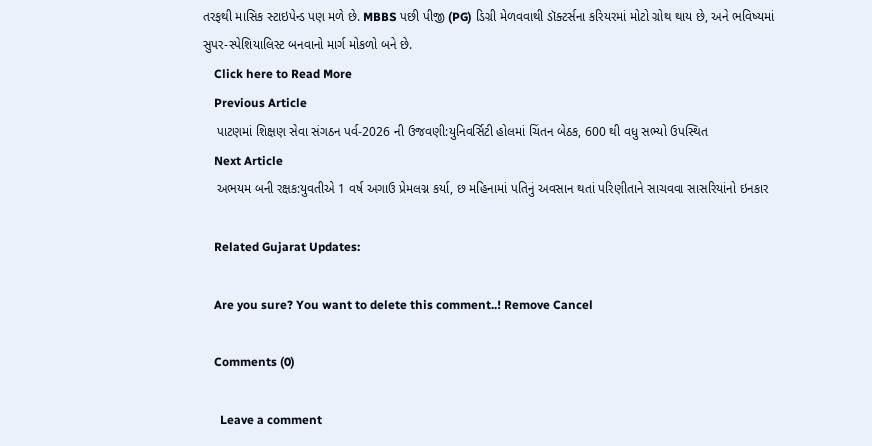તરફથી માસિક સ્ટાઇપેન્ડ પણ મળે છે. MBBS પછી પીજી (PG) ડિગ્રી મેળવવાથી ડૉક્ટર્સના કરિયરમાં મોટો ગ્રોથ થાય છે, અને ભવિષ્યમાં સુપર-સ્પેશિયાલિસ્ટ બનવાનો માર્ગ મોકળો બને છે.
    Click here to Read More
    Previous Article
    પાટણમાં શિક્ષણ સેવા સંગઠન પર્વ-2026 ની ઉજવણી:યુનિવર્સિટી હોલમાં ચિંતન બેઠક, 600 થી વધુ સભ્યો ઉપસ્થિત
    Next Article
    અભયમ બની રક્ષક:યુવતીએ 1 વર્ષ અગાઉ પ્રેમલગ્ન કર્યા, છ મહિનામાં પતિનું અવસાન થતાં પરિણીતાને સાચવવા સાસરિયાંનો ઇનકાર

    Related Gujarat Updates:

    Are you sure? You want to delete this comment..! Remove Cancel

    Comments (0)

      Leave a comment